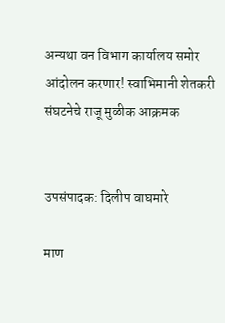अन्यथा वन विभाग कार्यालय समोर आंदोलन करणार! स्वाभिमानी शेतकरी संघटनेचे राजू मुळीक आक्रमक


उपसंपादक: दिलीप वाघमारे

माण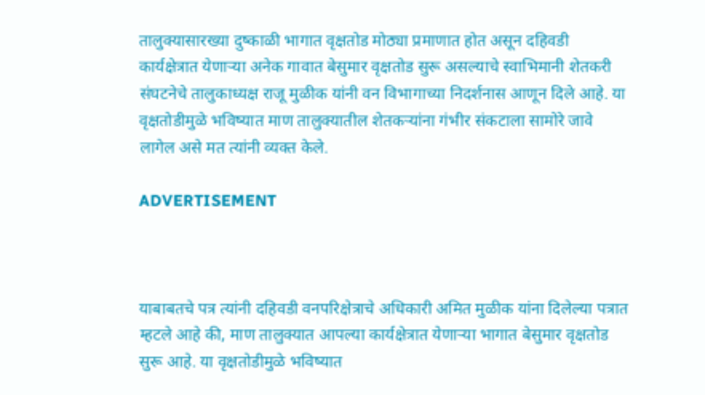तालुक्यासारख्या दुष्काळी भागात वृक्षतोड मोठ्या प्रमाणात होत असून दहिवडी कार्यक्षेत्रात येणाऱ्या अनेक गावात बेसुमार वृक्षतोड सुरू असल्याचे स्वाभिमानी शेतकरी संघटनेचे तालुकाध्यक्ष राजू मुळीक यांनी वन विभागाच्या निदर्शनास आणून दिले आहे. या वृक्षतोडीमुळे भविष्यात माण तालुक्यातील शेतकऱ्यांना गंभीर संकटाला सामोरे जावे लागेल असे मत त्यांनी व्यक्त केले.

ADVERTISEMENT



याबाबतचे पत्र त्यांनी दहिवडी वनपरिक्षेत्राचे अधिकारी अमित मुळीक यांना दिलेल्या पत्रात म्हटले आहे की, माण तालुक्यात आपल्या कार्यक्षेत्रात येणाऱ्या भागात बेसुमार वृक्षतोड सुरू आहे. या वृक्षतोडीमुळे भविष्यात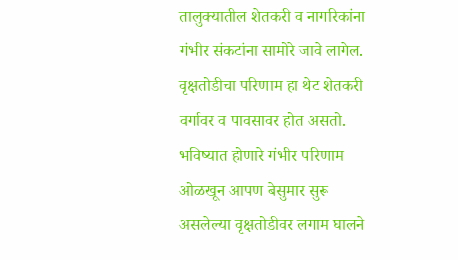तालुक्यातील शेतकरी व नागरिकांना गंभीर संकटांना सामोरे जावे लागेल. वृक्षतोडीचा परिणाम हा थेट शेतकरी वर्गावर व पावसावर होत असतो. भविष्यात होणारे गंभीर परिणाम ओळखून आपण बेसुमार सुरू असलेल्या वृक्षतोडीवर लगाम घालने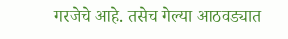गरजेचे आहे. तसेच गेल्या आठवड्यात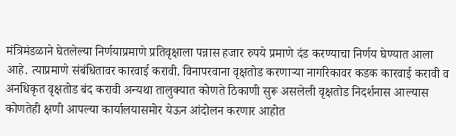मंत्रिमंडळाने घेतलेल्या निर्णयाप्रमाणे प्रतिवृक्षाला पन्नास हजार रुपये प्रमाणे दंड करण्याचा निर्णय घेण्यात आला आहे. त्याप्रमाणे संबंधितावर कारवाई करावी. विनापरवाना वृक्षतोड करणाऱ्या नागरिकावर कडक कारवाई करावी व अनधिकृत वृक्षतोड बंद करावी अन्यथा तालुक्यात कोणते ठिकाणी सुरू असलेली वृक्षतोड निदर्शनास आल्यास कोणतेही क्षणी आपल्या कार्यालयासमोर येऊन आंदोलन करणार आहोत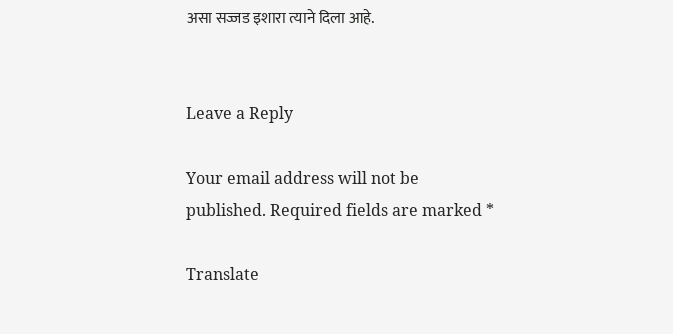असा सज्जड इशारा त्याने दिला आहे.


Leave a Reply

Your email address will not be published. Required fields are marked *

Translate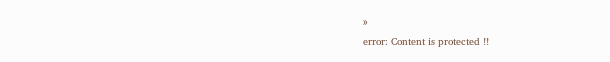»
error: Content is protected !!